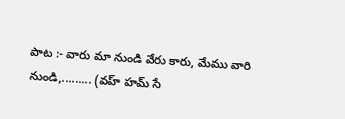పాట :- వారు మా నుండి వేరు కారు, మేము వారి నుండి,......... (వహ్ హమ్ సే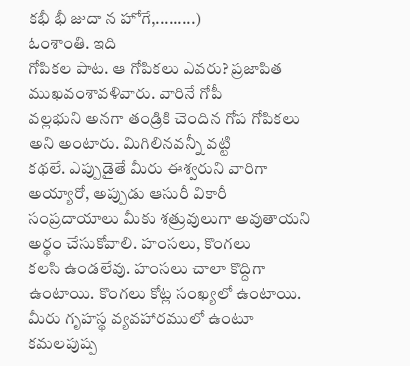కభీ భీ జుదా న హోగే,.........)
ఓంశాంతి. ఇది
గోపికల పాట. ఆ గోపికలు ఎవరు? ప్రజాపిత ముఖవంశావళివారు. వారినే గోపీ
వల్లభుని అనగా తండ్రికి చెందిన గోప గోపికలు అని అంటారు. మిగిలినవన్నీ వట్టి
కథలే. ఎప్పుడైతే మీరు ఈశ్వరుని వారిగా అయ్యారో, అప్పుడు ఆసురీ వికారీ
సంప్రదాయాలు మీకు శత్రువులుగా అవుతాయని అర్థం చేసుకోవాలి. హంసలు, కొంగలు
కలసి ఉండలేవు. హంసలు చాలా కొద్దిగా ఉంటాయి. కొంగలు కోట్ల సంఖ్యలో ఉంటాయి.
మీరు గృహస్థ వ్యవహారములో ఉంటూ కమలపుష్ప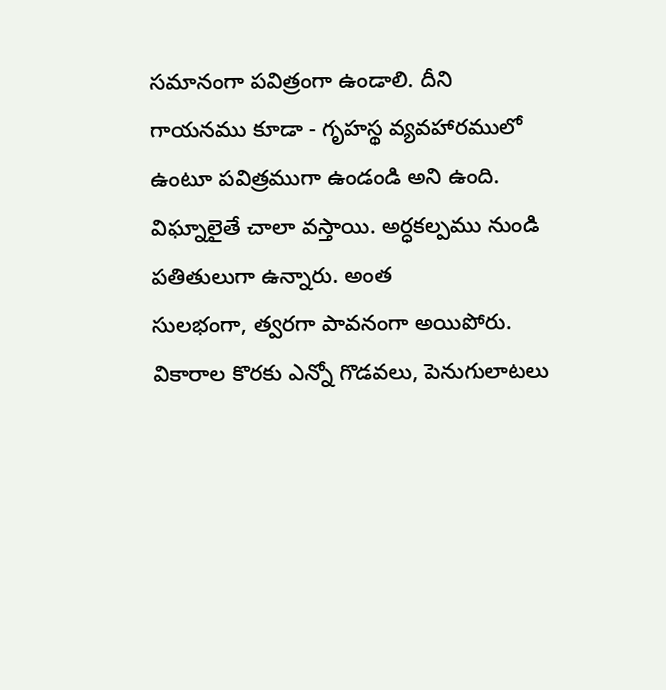సమానంగా పవిత్రంగా ఉండాలి. దీని
గాయనము కూడా - గృహస్థ వ్యవహారములో ఉంటూ పవిత్రముగా ఉండండి అని ఉంది.
విఘ్నాలైతే చాలా వస్తాయి. అర్ధకల్పము నుండి పతితులుగా ఉన్నారు. అంత
సులభంగా, త్వరగా పావనంగా అయిపోరు. వికారాల కొరకు ఎన్నో గొడవలు, పెనుగులాటలు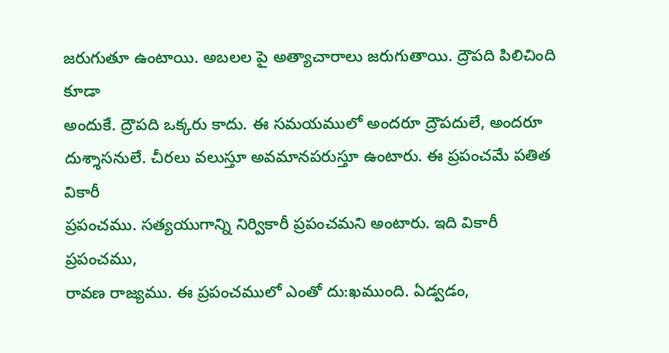జరుగుతూ ఉంటాయి. అబలల పై అత్యాచారాలు జరుగుతాయి. ద్రౌపది పిలిచింది కూడా
అందుకే. ద్రౌపది ఒక్కరు కాదు. ఈ సమయములో అందరూ ద్రౌపదులే, అందరూ
దుశ్శాసనులే. చీరలు వలుస్తూ అవమానపరుస్తూ ఉంటారు. ఈ ప్రపంచమే పతిత వికారీ
ప్రపంచము. సత్యయుగాన్ని నిర్వికారీ ప్రపంచమని అంటారు. ఇది వికారీ ప్రపంచము,
రావణ రాజ్యము. ఈ ప్రపంచములో ఎంతో దు:ఖముంది. ఏడ్వడం,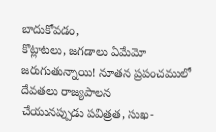బాదుకోవడం,
కొట్లాటలు, జగడాలు ఏమేమో జరుగుతున్నాయి! నూతన ప్రపంచములో దేవతలు రాజ్యపాలన
చేయునప్పుడు పవిత్రత, సుఖ-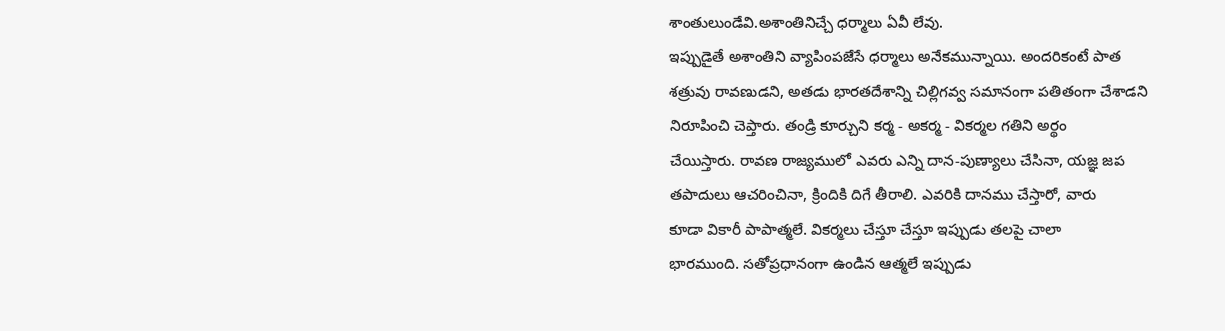శాంతులుండేవి.అశాంతినిచ్చే ధర్మాలు ఏవీ లేవు.
ఇప్పుడైతే అశాంతిని వ్యాపింపజేసే ధర్మాలు అనేకమున్నాయి. అందరికంటే పాత
శత్రువు రావణుడని, అతడు భారతదేశాన్ని చిల్లిగవ్వ సమానంగా పతితంగా చేశాడని
నిరూపించి చెప్తారు. తండ్రి కూర్చుని కర్మ - అకర్మ - వికర్మల గతిని అర్థం
చేయిస్తారు. రావణ రాజ్యములో ఎవరు ఎన్ని దాన-పుణ్యాలు చేసినా, యజ్ఞ జప
తపాదులు ఆచరించినా, క్రిందికి దిగే తీరాలి. ఎవరికి దానము చేస్తారో, వారు
కూడా వికారీ పాపాత్మలే. వికర్మలు చేస్తూ చేస్తూ ఇప్పుడు తలపై చాలా
భారముంది. సతోప్రధానంగా ఉండిన ఆత్మలే ఇప్పుడు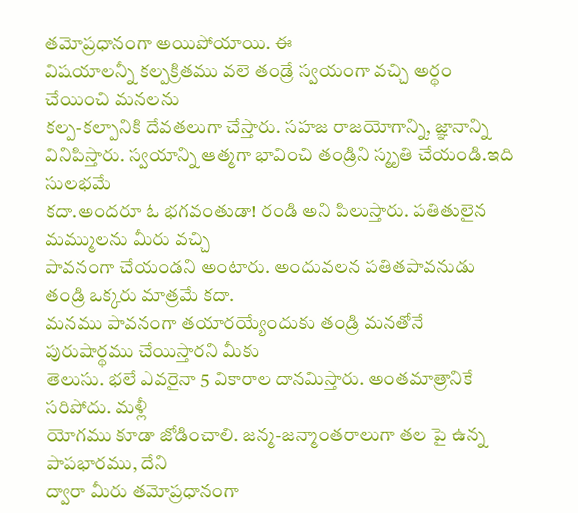తమోప్రధానంగా అయిపోయాయి. ఈ
విషయాలన్నీ కల్పక్రితము వలె తండ్రే స్వయంగా వచ్చి అర్థం చేయించి మనలను
కల్ప-కల్పానికి దేవతలుగా చేస్తారు. సహజ రాజయోగాన్ని, జ్ఞానాన్ని
వినిపిస్తారు. స్వయాన్ని ఆత్మగా భావించి తండ్రిని స్మృతి చేయండి.ఇది సులభమే
కదా.అందరూ ఓ భగవంతుడా! రండి అని పిలుస్తారు. పతితులైన మమ్ములను మీరు వచ్చి
పావనంగా చేయండని అంటారు. అందువలన పతితపావనుడు తండ్రి ఒక్కరు మాత్రమే కదా.
మనము పావనంగా తయారయ్యేందుకు తండ్రి మనతోనే పురుషార్థము చేయిస్తారని మీకు
తెలుసు. భలే ఎవరైనా 5 వికారాల దానమిస్తారు. అంతమాత్రానికే సరిపోదు. మళ్లీ
యోగము కూడా జోడించాలి. జన్మ-జన్మాంతరాలుగా తల పై ఉన్న పాపభారము, దేని
ద్వారా మీరు తమోప్రధానంగా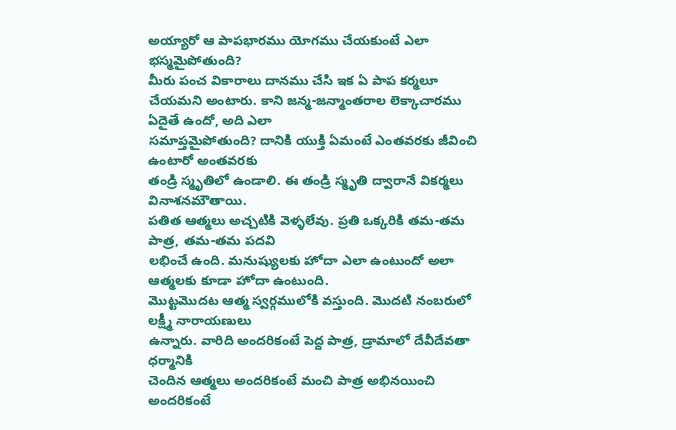అయ్యారో ఆ పాపభారము యోగము చేయకుంటే ఎలా
భస్మమైపోతుంది?
మీరు పంచ వికారాలు దానము చేసి ఇక ఏ పాప కర్మలూ
చేయమని అంటారు. కాని జన్మ-జన్మాంతరాల లెక్కాచారము ఏదైతే ఉందో, అది ఎలా
సమాప్తమైపోతుంది? దానికి యుక్తి ఏమంటే ఎంతవరకు జీవించి ఉంటారో అంతవరకు
తండ్రి స్మృతిలో ఉండాలి. ఈ తండ్రి స్మృతి ద్వారానే వికర్మలు వినాశనమౌతాయి.
పతిత ఆత్మలు అచ్చటికి వెళ్ళలేవు. ప్రతి ఒక్కరికి తమ-తమ పాత్ర, తమ-తమ పదవి
లభించే ఉంది. మనుష్యులకు హోదా ఎలా ఉంటుందో అలా ఆత్మలకు కూడా హోదా ఉంటుంది.
మొట్టమొదట ఆత్మ స్వర్గములోకి వస్తుంది. మొదటి నంబరులో లక్ష్మీ నారాయణులు
ఉన్నారు. వారిది అందరికంటే పెద్ద పాత్ర, డ్రామాలో దేవీదేవతా ధర్మానికి
చెందిన ఆత్మలు అందరికంటే మంచి పాత్ర అభినయించి అందరికంటే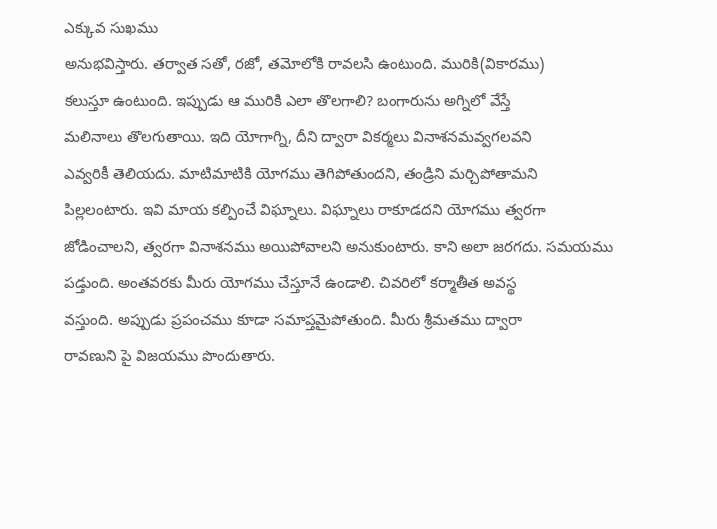ఎక్కువ సుఖము
అనుభవిస్తారు. తర్వాత సతో, రజో, తమోలోకి రావలసి ఉంటుంది. మురికి(వికారము)
కలుస్తూ ఉంటుంది. ఇప్పుడు ఆ మురికి ఎలా తొలగాలి? బంగారును అగ్నిలో వేస్తే
మలినాలు తొలగుతాయి. ఇది యోగాగ్ని, దీని ద్వారా వికర్మలు వినాశనమవ్వగలవని
ఎవ్వరికీ తెలియదు. మాటిమాటికి యోగము తెగిపోతుందని, తండ్రిని మర్చిపోతామని
పిల్లలంటారు. ఇవి మాయ కల్పించే విఘ్నాలు. విఘ్నాలు రాకూడదని యోగము త్వరగా
జోడించాలని, త్వరగా వినాశనము అయిపోవాలని అనుకుంటారు. కాని అలా జరగదు. సమయము
పడ్తుంది. అంతవరకు మీరు యోగము చేస్తూనే ఉండాలి. చివరిలో కర్మాతీత అవస్థ
వస్తుంది. అప్పుడు ప్రపంచము కూడా సమాప్తమైపోతుంది. మీరు శ్రీమతము ద్వారా
రావణుని పై విజయము పొందుతారు.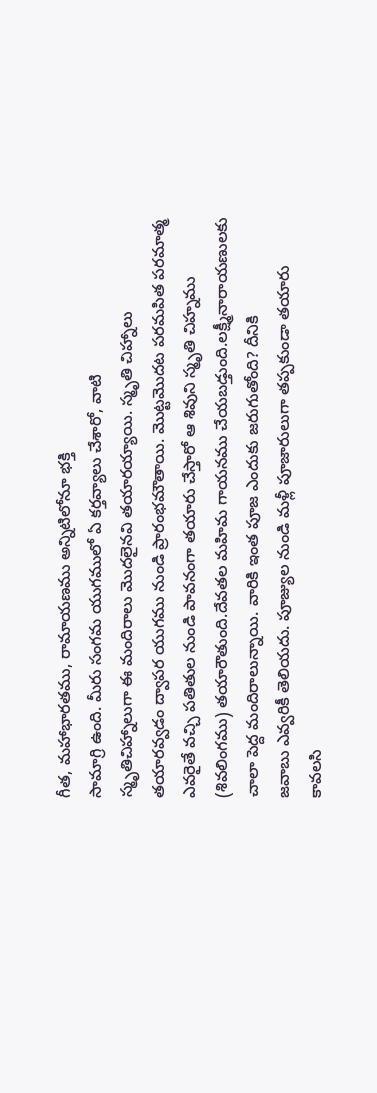గీత, మహాభారతము, రామాయణము అన్నిటిలోనూ భక్తి
సామాగ్రి ఉంది. మీరు సంగమ యుగములో ఏ కర్తవ్యాలు చేశారో, వాటి
స్మృతిచిహ్నాలుగా ఈ మందిరాలు మొదలైనవి తయారయ్యాయి. స్మృతి చిహ్నాలు
తయారవ్వడం ద్వాపర యుగము నుండి ప్రారంభమౌతాయి. మొట్టమొదట పరమపిత పరమాత్మ
ఎవరైతే వచ్చి పతితుల నుండి పావనంగా తయారు చేస్తారో ఆ శివుని స్మృతి చిహ్నము
(శివలింగము) తయారౌతుంది.దేవతల మహిమ గాయనము చేయబడ్తుంది.లక్ష్మీనారాయణులకు
చాలా పెద్ద మందిరాలున్నాయి. వారికి ఇంత పూజ ఎందుకు జరుగుతోంది? దీనికి
జవాబు ఎవ్వరికీ తెలియదు. పూజ్యుల నుండి మళ్లీ పూజారులుగా తప్పకుండా తయారు
కావలసి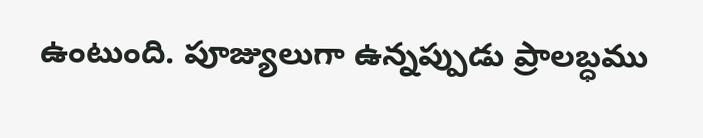ఉంటుంది. పూజ్యులుగా ఉన్నప్పుడు ప్రాలబ్ధము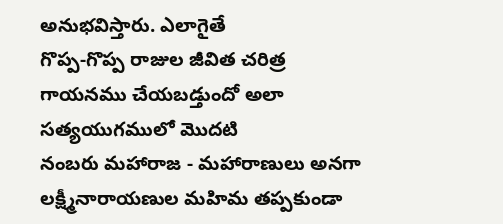అనుభవిస్తారు. ఎలాగైతే
గొప్ప-గొప్ప రాజుల జీవిత చరిత్ర గాయనము చేయబడ్తుందో అలా సత్యయుగములో మొదటి
నంబరు మహారాజ - మహారాణులు అనగా లక్ష్మీనారాయణుల మహిమ తప్పకుండా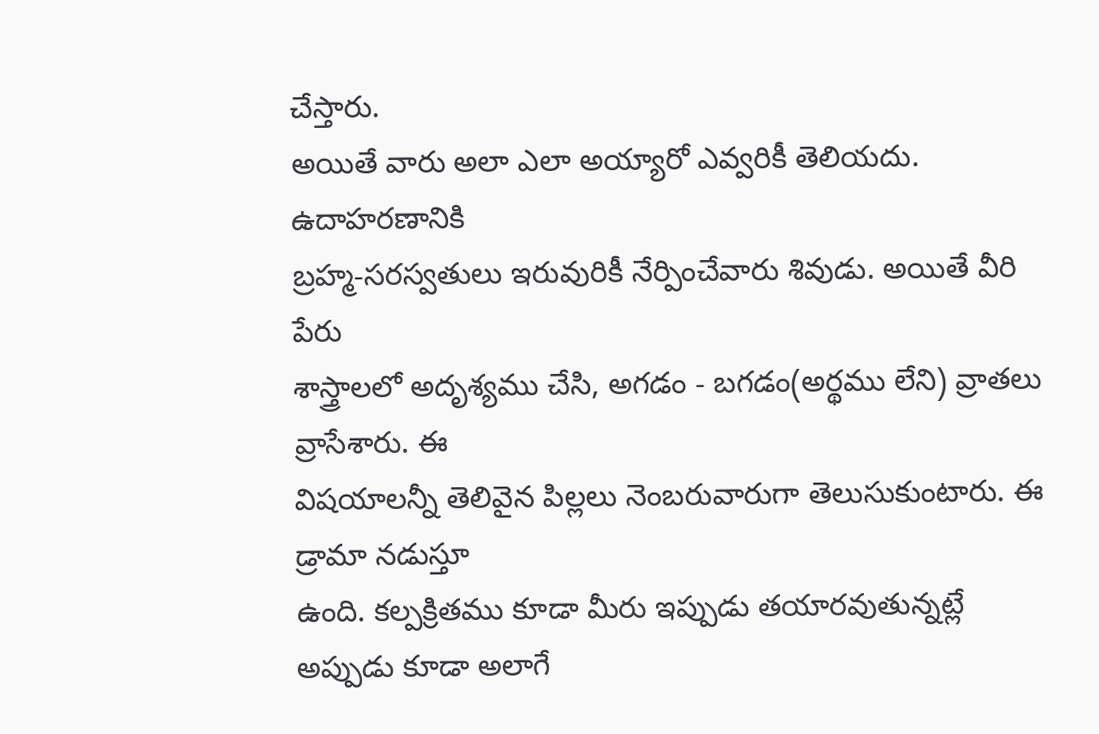చేస్తారు.
అయితే వారు అలా ఎలా అయ్యారో ఎవ్వరికీ తెలియదు. ఉదాహరణానికి
బ్రహ్మ-సరస్వతులు ఇరువురికీ నేర్పించేవారు శివుడు. అయితే వీరి పేరు
శాస్త్రాలలో అదృశ్యము చేసి, అగడం - బగడం(అర్థము లేని) వ్రాతలు వ్రాసేశారు. ఈ
విషయాలన్నీ తెలివైన పిల్లలు నెంబరువారుగా తెలుసుకుంటారు. ఈ డ్రామా నడుస్తూ
ఉంది. కల్పక్రితము కూడా మీరు ఇప్పుడు తయారవుతున్నట్లే అప్పుడు కూడా అలాగే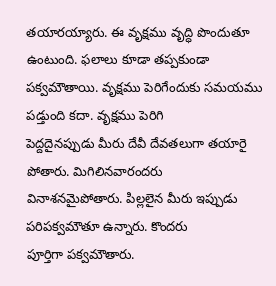తయారయ్యారు. ఈ వృక్షము వృద్ధి పొందుతూ ఉంటుంది. ఫలాలు కూడా తప్పకుండా
పక్వమౌతాయి. వృక్షము పెరిగేందుకు సమయము పడ్తుంది కదా. వృక్షము పెరిగి
పెద్దదైనప్పుడు మీరు దేవీ దేవతలుగా తయారై పోతారు. మిగిలినవారందరు
వినాశనమైపోతారు. పిల్లలైన మీరు ఇప్పుడు పరిపక్వమౌతూ ఉన్నారు. కొందరు
పూర్తిగా పక్వమౌతారు.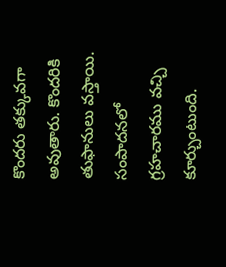కొందరు తక్కువగా అవుతారు. కొందరికి తుఫానులు వస్తాయి.
సంపాదనలో గ్రహచారము వచ్చి కూర్చుంటుంది.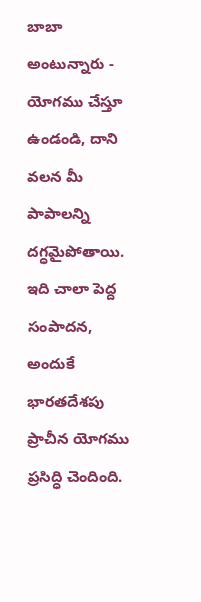బాబా అంటున్నారు - యోగము చేస్తూ
ఉండండి, దాని వలన మీ పాపాలన్ని దగ్ధమైపోతాయి. ఇది చాలా పెద్ద సంపాదన,
అందుకే భారతదేశపు ప్రాచీన యోగము ప్రసిద్ధి చెందింది.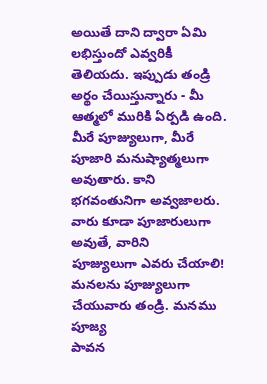అయితే దాని ద్వారా ఏమి
లభిస్తుందో ఎవ్వరికీ తెలియదు. ఇప్పుడు తండ్రి అర్థం చేయిస్తున్నారు - మీ
ఆత్మలో మురికి ఏర్పడి ఉంది. మీరే పూజ్యులుగా, మీరే పూజారి మనుష్యాత్మలుగా
అవుతారు. కాని భగవంతునిగా అవ్వజాలరు. వారు కూడా పూజారులుగా అవుతే, వారిని
పూజ్యులుగా ఎవరు చేయాలి! మనలను పూజ్యులుగా చేయువారు తండ్రి. మనము పూజ్య
పావన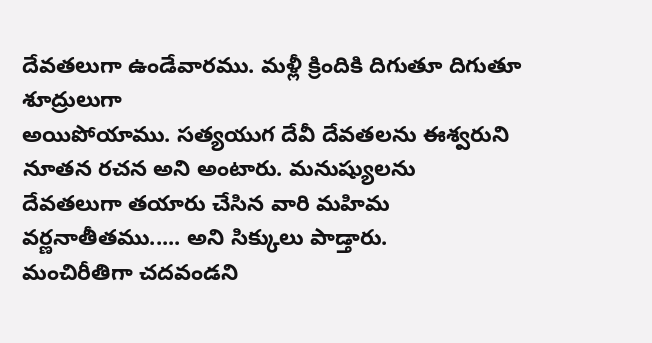దేవతలుగా ఉండేవారము. మళ్లీ క్రిందికి దిగుతూ దిగుతూ శూద్రులుగా
అయిపోయాము. సత్యయుగ దేవీ దేవతలను ఈశ్వరుని నూతన రచన అని అంటారు. మనుష్యులను
దేవతలుగా తయారు చేసిన వారి మహిమ వర్ణనాతీతము..... అని సిక్కులు పాడ్తారు.
మంచిరీతిగా చదవండని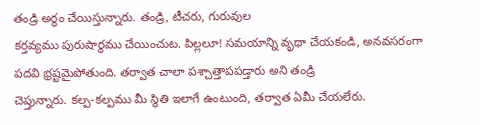తండ్రి అర్థం చేయిస్తున్నారు. తండ్రి, టీచరు, గురువుల
కర్తవ్యము పురుషార్థము చేయించుట. పిల్లలూ! సమయాన్ని వృథా చేయకండి, అనవసరంగా
పదవి భ్రష్టమైపోతుంది. తర్వాత చాలా పశ్చాత్తాపపడ్తారు అని తండ్రి
చెప్తున్నారు. కల్ప-కల్పము మీ స్థితి ఇలాగే ఉంటుంది, తర్వాత ఏమీ చేయలేరు.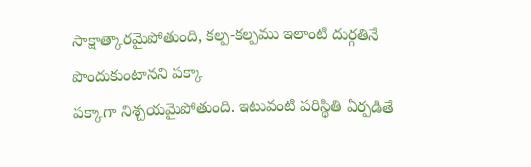సాక్షాత్కారమైపోతుంది, కల్ప-కల్పము ఇలాంటి దుర్గతినే పొందుకుంటానని పక్కా
పక్కాగా నిశ్చయమైపోతుంది. ఇటువంటి పరిస్థితి ఏర్పడితే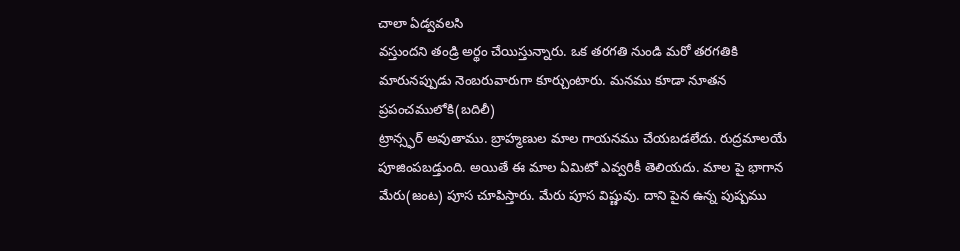చాలా ఏడ్వవలసి
వస్తుందని తండ్రి అర్థం చేయిస్తున్నారు. ఒక తరగతి నుండి మరో తరగతికి
మారునప్పుడు నెంబరువారుగా కూర్చుంటారు. మనము కూడా నూతన ప్రపంచములోకి(బదిలీ)
ట్రాన్స్ఫర్ అవుతాము. బ్రాహ్మణుల మాల గాయనము చేయబడలేదు. రుద్రమాలయే
పూజింపబడ్తుంది. అయితే ఈ మాల ఏమిటో ఎవ్వరికీ తెలియదు. మాల పై భాగాన
మేరు(జంట) పూస చూపిస్తారు. మేరు పూస విష్ణువు. దాని పైన ఉన్న పుష్పము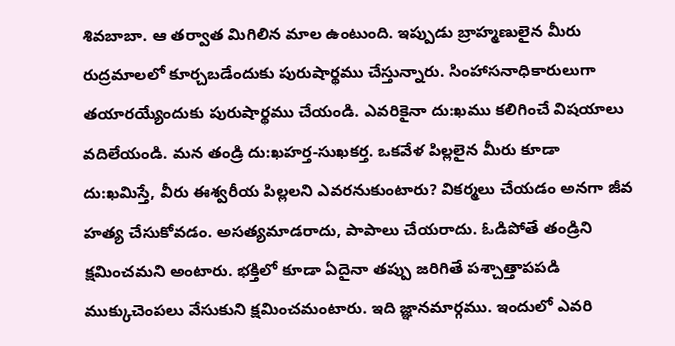శివబాబా. ఆ తర్వాత మిగిలిన మాల ఉంటుంది. ఇప్పుడు బ్రాహ్మణులైన మీరు
రుద్రమాలలో కూర్చబడేందుకు పురుషార్థము చేస్తున్నారు. సింహాసనాధికారులుగా
తయారయ్యేందుకు పురుషార్థము చేయండి. ఎవరికైనా దు:ఖము కలిగించే విషయాలు
వదిలేయండి. మన తండ్రి దు:ఖహర్త-సుఖకర్త. ఒకవేళ పిల్లలైన మీరు కూడా
దు:ఖమిస్తే, వీరు ఈశ్వరీయ పిల్లలని ఎవరనుకుంటారు? వికర్మలు చేయడం అనగా జీవ
హత్య చేసుకోవడం. అసత్యమాడరాదు, పాపాలు చేయరాదు. ఓడిపోతే తండ్రిని
క్షమించమని అంటారు. భక్తిలో కూడా ఏదైనా తప్పు జరిగితే పశ్చాత్తాపపడి
ముక్కుచెంపలు వేసుకుని క్షమించమంటారు. ఇది జ్ఞానమార్గము. ఇందులో ఎవరి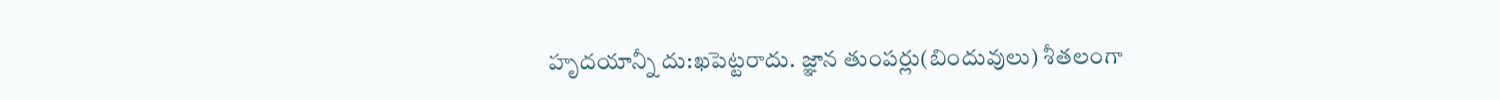హృదయాన్నీ దు:ఖపెట్టరాదు. జ్ఞాన తుంపర్లు(బిందువులు) శీతలంగా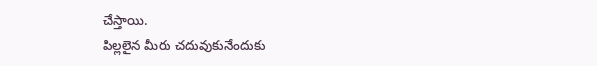చేస్తాయి.
పిల్లలైన మీరు చదువుకునేందుకు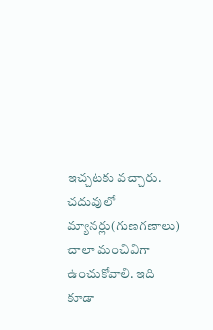ఇచ్చటకు వచ్చారు. చదువులో
మ్యానర్లు(గుణగణాలు) చాలా మంచివిగా ఉంచుకోవాలి. ఇది కూడా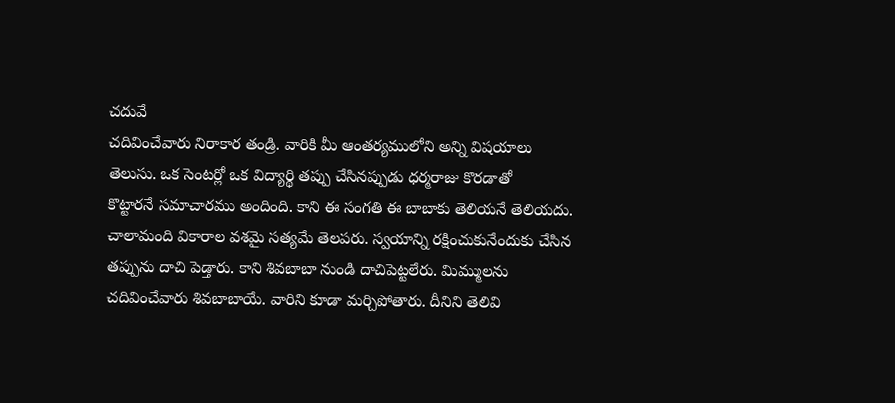చదువే
చదివించేవారు నిరాకార తండ్రి. వారికి మీ ఆంతర్యములోని అన్ని విషయాలు
తెలుసు. ఒక సెంటర్లో ఒక విద్యార్థి తప్పు చేసినప్పుడు ధర్మరాజు కొరడాతో
కొట్టారనే సమాచారము అందింది. కాని ఈ సంగతి ఈ బాబాకు తెలియనే తెలియదు.
చాలామంది వికారాల వశమై సత్యమే తెలపరు. స్వయాన్ని రక్షించుకునేందుకు చేసిన
తప్పును దాచి పెడ్తారు. కాని శివబాబా నుండి దాచిపెట్టలేరు. మిమ్ములను
చదివించేవారు శివబాబాయే. వారిని కూడా మర్చిపోతారు. దీనిని తెలివి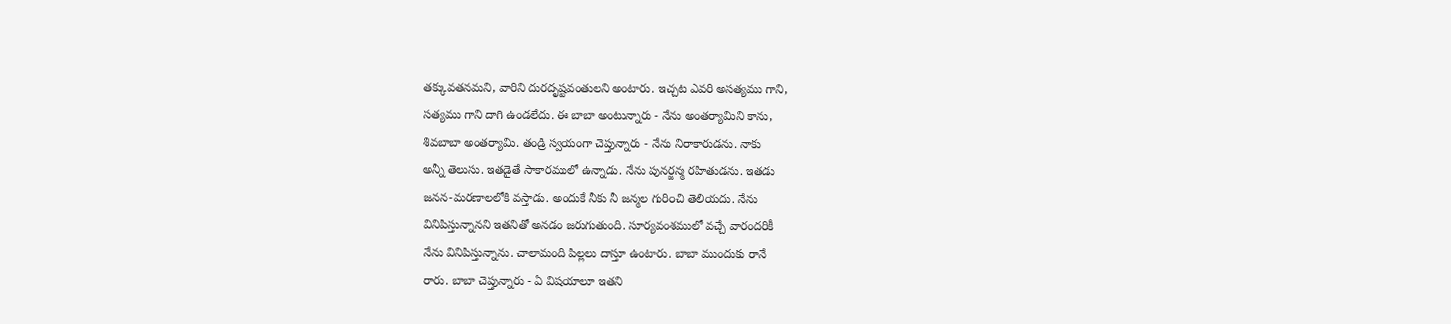తక్కువతనమని, వారిని దురదృష్టవంతులని అంటారు. ఇచ్చట ఎవరి అసత్యము గాని,
సత్యము గాని దాగి ఉండలేదు. ఈ బాబా అంటున్నారు - నేను అంతర్యామిని కాను,
శివబాబా అంతర్యామి. తండ్రి స్వయంగా చెప్తున్నారు - నేను నిరాకారుడను. నాకు
అన్నీ తెలుసు. ఇతడైతే సాకారములో ఉన్నాడు. నేను పునర్జన్మ రహితుడను. ఇతడు
జనన-మరణాలలోకి వస్తాడు. అందుకే నీకు నీ జన్మల గురి౦చి తెలియదు. నేను
వినిపిస్తున్నానని ఇతనితో అనడం జరుగుతుంది. సూర్యవంశములో వచ్చే వారందరికీ
నేను వినిపిస్తున్నాను. చాలామంది పిల్లలు దాస్తూ ఉంటారు. బాబా ముందుకు రానే
రారు. బాబా చెప్తున్నారు - ఏ విషయాలూ ఇతని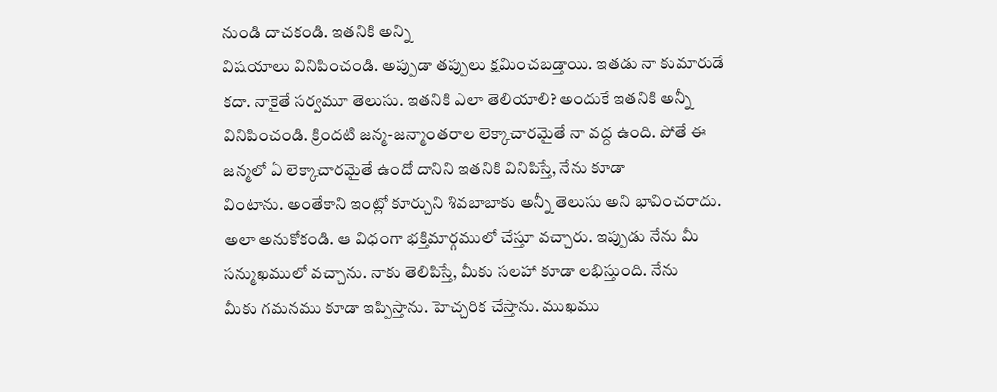నుండి దాచకండి. ఇతనికి అన్ని
విషయాలు వినిపించండి. అప్పుడా తప్పులు క్షమించబడ్తాయి. ఇతడు నా కుమారుడే
కదా. నాకైతే సర్వమూ తెలుసు. ఇతనికి ఎలా తెలియాలి? అందుకే ఇతనికి అన్నీ
వినిపించండి. క్రిందటి జన్మ-జన్మాంతరాల లెక్కాచారమైతే నా వద్ద ఉంది. పోతే ఈ
జన్మలో ఏ లెక్కాచారమైతే ఉందో దానిని ఇతనికి వినిపిస్తే, నేను కూడా
వింటాను. అంతేకాని ఇంట్లో కూర్చుని శివబాబాకు అన్నీ తెలుసు అని భావించరాదు.
అలా అనుకోకండి. ఆ విధంగా భక్తిమార్గములో చేస్తూ వచ్చారు. ఇప్పుడు నేను మీ
సన్ముఖములో వచ్చాను. నాకు తెలిపిస్తే, మీకు సలహా కూడా లభిస్తుంది. నేను
మీకు గమనము కూడా ఇప్పిస్తాను. హెచ్చరిక చేస్తాను. ముఖము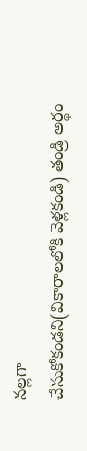నల్లగా
చేసుకోకండని(వికారాలలోకి వెళ్లకండి) తండ్రి అర్థం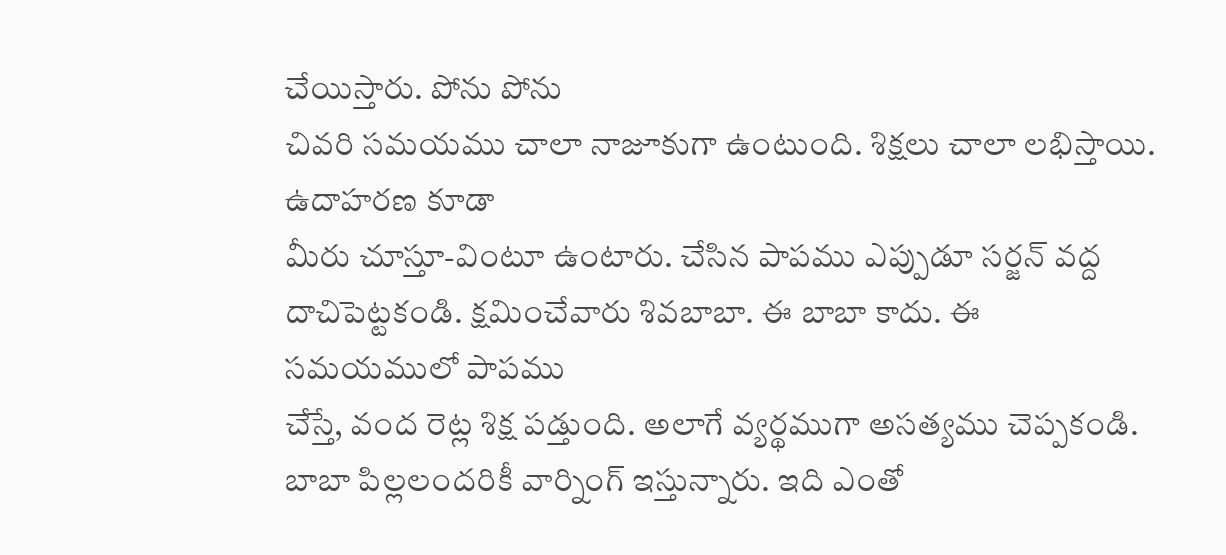చేయిస్తారు. పోను పోను
చివరి సమయము చాలా నాజూకుగా ఉంటుంది. శిక్షలు చాలా లభిస్తాయి. ఉదాహరణ కూడా
మీరు చూస్తూ-వింటూ ఉంటారు. చేసిన పాపము ఎప్పుడూ సర్జన్ వద్ద
దాచిపెట్టకండి. క్షమించేవారు శివబాబా. ఈ బాబా కాదు. ఈ సమయములో పాపము
చేస్తే, వంద రెట్ల శిక్ష పడ్తుంది. అలాగే వ్యర్థముగా అసత్యము చెప్పకండి.
బాబా పిల్లలందరికీ వార్నింగ్ ఇస్తున్నారు. ఇది ఎంతో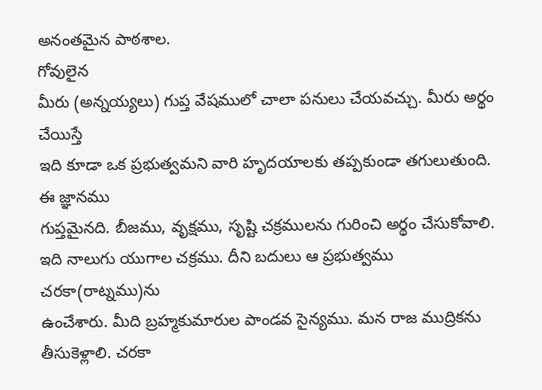అనంతమైన పాఠశాల.
గోవులైన
మీరు (అన్నయ్యలు) గుప్త వేషములో చాలా పనులు చేయవచ్చు. మీరు అర్థం చేయిస్తే
ఇది కూడా ఒక ప్రభుత్వమని వారి హృదయాలకు తప్పకుండా తగులుతుంది. ఈ జ్ఞానము
గుప్తమైనది. బీజము, వృక్షము, సృష్టి చక్రములను గురించి అర్థం చేసుకోవాలి.
ఇది నాలుగు యుగాల చక్రము. దీని బదులు ఆ ప్రభుత్వము చరకా(రాట్నము)ను
ఉంచేశారు. మీది బ్రహ్మకుమారుల పాండవ సైన్యము. మన రాజ ముద్రికను
తీసుకెళ్లాలి. చరకా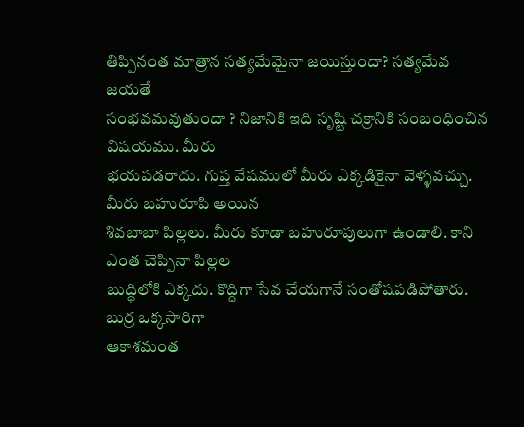తిప్పినంత మాత్రాన సత్యమేమైనా జయిస్తుందా? సత్యమేవ జయతే
సంభవమవుతుందా ? నిజానికి ఇది సృష్టి చక్రానికి సంబంధించిన విషయము. మీరు
భయపడరాదు. గుప్త వేషములో మీరు ఎక్కడికైనా వెళ్ళవచ్చు. మీరు బహురూపి అయిన
శివబాబా పిల్లలు. మీరు కూడా బహురూపులుగా ఉండాలి. కాని ఎంత చెప్పినా పిల్లల
బుద్ధిలోకి ఎక్కదు. కొద్దిగా సేవ చేయగానే సంతోషపడిపోతారు. బుర్ర ఒక్కసారిగా
ఆకాశమంత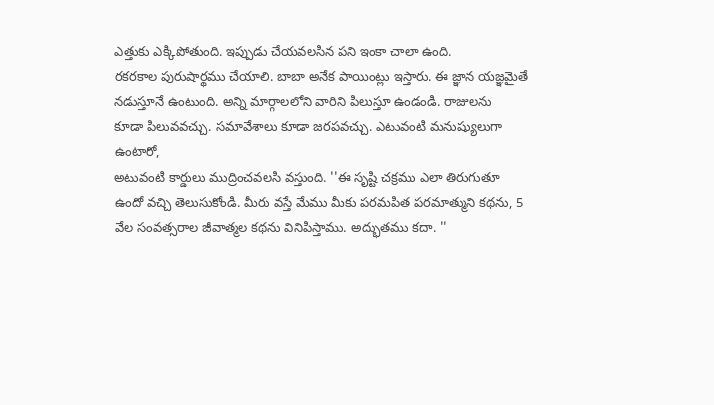ఎత్తుకు ఎక్కిపోతుంది. ఇప్పుడు చేయవలసిన పని ఇంకా చాలా ఉంది.
రకరకాల పురుషార్థము చేయాలి. బాబా అనేక పాయింట్లు ఇస్తారు. ఈ జ్ఞాన యజ్ఞమైతే
నడుస్తూనే ఉంటుంది. అన్ని మార్గాలలోని వారిని పిలుస్తూ ఉండండి. రాజులను
కూడా పిలువవచ్చు. సమావేశాలు కూడా జరపవచ్చు. ఎటువంటి మనుష్యులుగా ఉంటారో,
అటువంటి కార్డులు ముద్రించవలసి వస్తుంది. ''ఈ సృష్టి చక్రము ఎలా తిరుగుతూ
ఉందో వచ్చి తెలుసుకోండి. మీరు వస్తే మేము మీకు పరమపిత పరమాత్ముని కథను, 5
వేల సంవత్సరాల జీవాత్మల కథను వినిపిస్తాము. అద్భుతము కదా. ''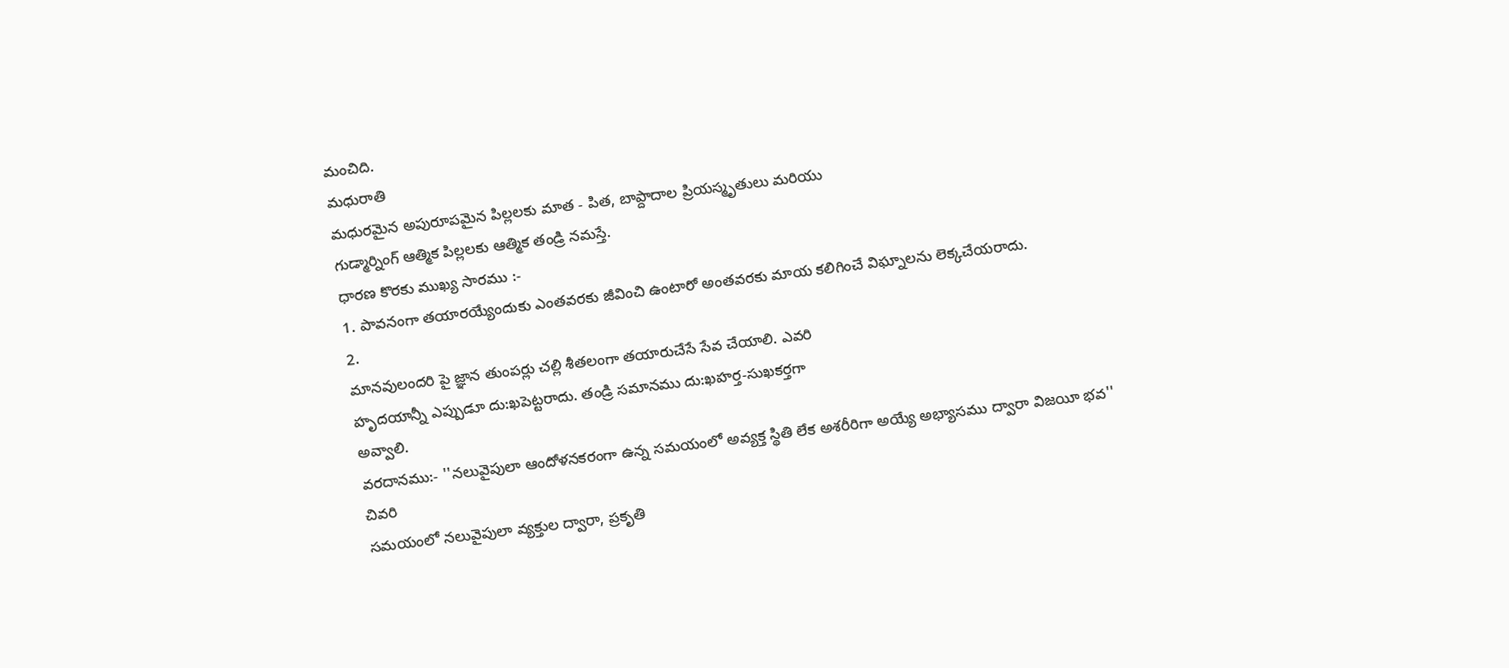మంచిది.
మధురాతి
మధురమైన అపురూపమైన పిల్లలకు మాత - పిత, బాప్దాదాల ప్రియస్మృతులు మరియు
గుడ్మార్నింగ్ ఆత్మిక పిల్లలకు ఆత్మిక తండ్రి నమస్తే.
ధారణ కొరకు ముఖ్య సారము :-
1. పావనంగా తయారయ్యేందుకు ఎంతవరకు జీవించి ఉంటారో అంతవరకు మాయ కలిగించే విఘ్నాలను లెక్కచేయరాదు.
2.
మానవులందరి పై జ్ఞాన తుంపర్లు చల్లి శీతలంగా తయారుచేసే సేవ చేయాలి. ఎవరి
హృదయాన్నీ ఎప్పుడూ దు:ఖపెట్టరాదు. తండ్రి సమానము దు:ఖహర్త-సుఖకర్తగా
అవ్వాలి.
వరదానము:- ''నలువైపులా ఆందోళనకరంగా ఉన్న సమయంలో అవ్యక్త స్థితి లేక అశరీరిగా అయ్యే అభ్యాసము ద్వారా విజయీ భవ''
చివరి
సమయంలో నలువైపులా వ్యక్తుల ద్వారా, ప్రకృతి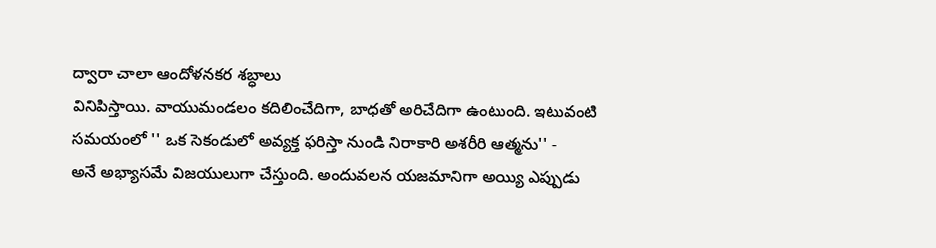ద్వారా చాలా ఆందోళనకర శబ్ధాలు
వినిపిస్తాయి. వాయుమండలం కదిలించేదిగా, బాధతో అరిచేదిగా ఉంటుంది. ఇటువంటి
సమయంలో '' ఒక సెకండులో అవ్యక్త ఫరిస్తా నుండి నిరాకారి అశరీరి ఆత్మను'' -
అనే అభ్యాసమే విజయులుగా చేస్తుంది. అందువలన యజమానిగా అయ్యి ఎప్పుడు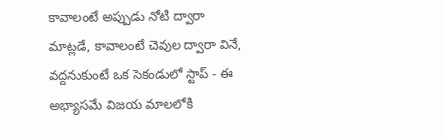కావాలంటే అప్పుడు నోటి ద్వారా మాట్లడే, కావాలంటే చెవుల ద్వారా వినే,
వద్దనుకుంటే ఒక సెకండులో స్టాప్ - ఈ అభ్యాసమే విజయ మాలలోకి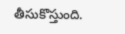తీసుకొస్తుంది.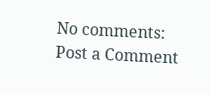No comments:
Post a Comment